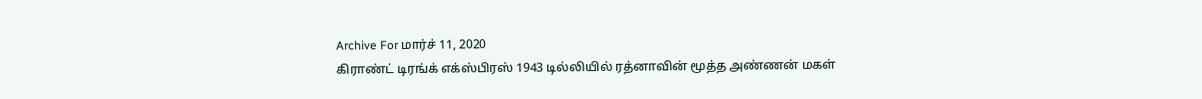Archive For மார்ச் 11, 2020
கிராண்ட் டிரங்க் எக்ஸ்பிரஸ் 1943 டில்லியில் ரத்னாவின் மூத்த அண்ணன் மகள்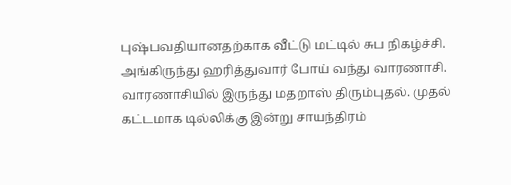புஷ்பவதியானதற்காக வீட்டு மட்டில் சுப நிகழ்ச்சி. அங்கிருந்து ஹரித்துவார் போய் வந்து வாரணாசி. வாரணாசியில் இருந்து மதறாஸ் திரும்புதல். முதல் கட்டமாக டில்லிக்கு இன்று சாயந்திரம்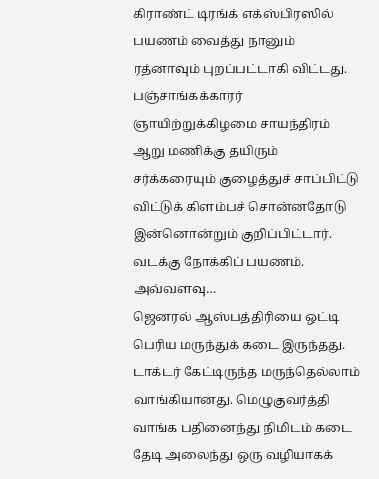கிராண்ட் டிரங்க் எக்ஸ்பிரஸில் பயணம் வைத்து நானும் ரத்னாவும் புறப்பட்டாகி விட்டது. பஞ்சாங்கக்காரர் ஞாயிற்றுக்கிழமை சாயந்திரம் ஆறு மணிக்கு தயிரும் சர்க்கரையும் குழைத்துச் சாப்பிட்டு விட்டுக் கிளம்பச் சொன்னதோடு இன்னொன்றும் குறிப்பிட்டார். வடக்கு நோக்கிப் பயணம். அவ்வளவு…
ஜெனரல் ஆஸ்பத்திரியை ஒட்டி பெரிய மருந்துக் கடை இருந்தது. டாக்டர் கேட்டிருந்த மருந்தெல்லாம் வாங்கியானது. மெழுகுவர்த்தி வாங்க பதினைந்து நிமிடம் கடை தேடி அலைந்து ஒரு வழியாகக்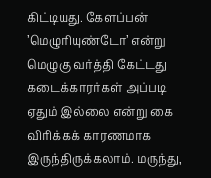கிட்டியது. கேளப்பன் ’மெழுரியுண்டோ’ என்று மெழுகு வர்த்தி கேட்டது கடைக்காரர்கள் அப்படி ஏதும் இல்லை என்று கை விரிக்கக் காரணமாக இருந்திருக்கலாம். மருந்து,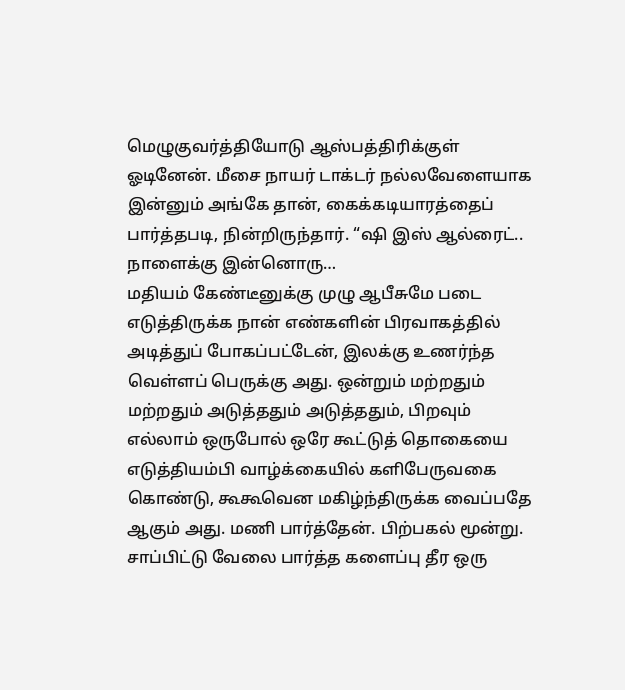மெழுகுவர்த்தியோடு ஆஸ்பத்திரிக்குள் ஓடினேன். மீசை நாயர் டாக்டர் நல்லவேளையாக இன்னும் அங்கே தான், கைக்கடியாரத்தைப் பார்த்தபடி, நின்றிருந்தார். “ஷி இஸ் ஆல்ரைட்.. நாளைக்கு இன்னொரு…
மதியம் கேண்டீனுக்கு முழு ஆபீசுமே படை எடுத்திருக்க நான் எண்களின் பிரவாகத்தில் அடித்துப் போகப்பட்டேன், இலக்கு உணர்ந்த வெள்ளப் பெருக்கு அது. ஒன்றும் மற்றதும் மற்றதும் அடுத்ததும் அடுத்ததும், பிறவும் எல்லாம் ஒருபோல் ஒரே கூட்டுத் தொகையை எடுத்தியம்பி வாழ்க்கையில் களிபேருவகை கொண்டு, கூகூவென மகிழ்ந்திருக்க வைப்பதே ஆகும் அது. மணி பார்த்தேன். பிற்பகல் மூன்று. சாப்பிட்டு வேலை பார்த்த களைப்பு தீர ஒரு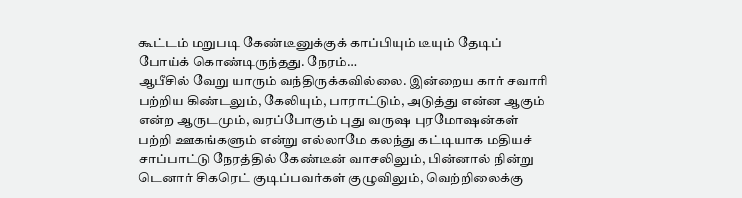கூட்டம் மறுபடி கேண்டீனுக்குக் காப்பியும் டீயும் தேடிப் போய்க் கொண்டிருந்தது. நேரம்…
ஆபீசில் வேறு யாரும் வந்திருக்கவில்லை. இன்றைய கார் சவாரி பற்றிய கிண்டலும், கேலியும், பாராட்டும், அடுத்து என்ன ஆகும் என்ற ஆருடமும், வரப்போகும் புது வருஷ புரமோஷன்கள் பற்றி ஊகங்களும் என்று எல்லாமே கலந்து கட்டியாக மதியச் சாப்பாட்டு நேரத்தில் கேண்டீன் வாசலிலும், பின்னால் நின்று டெனார் சிகரெட் குடிப்பவர்கள் குழுவிலும், வெற்றிலைக்கு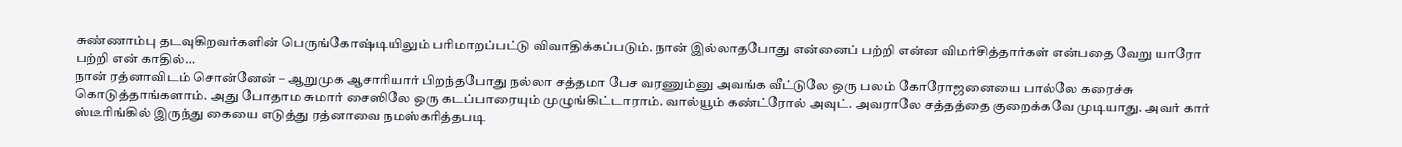சுண்ணாம்பு தடவுகிறவர்களின் பெருங்கோஷ்டியிலும் பரிமாறப்பட்டு விவாதிக்கப்படும். நான் இல்லாதபோது என்னைப் பற்றி என்ன விமர்சித்தார்கள் என்பதை வேறு யாரோ பற்றி என் காதில்…
நான் ரத்னாவிடம் சொன்னேன் – ஆறுமுக ஆசாரியார் பிறந்தபோது நல்லா சத்தமா பேச வரணும்னு அவங்க வீட்டுலே ஒரு பலம் கோரோஜனையை பால்லே கரைச்சு கொடுத்தாங்களாம். அது போதாம சுமார் சைஸிலே ஒரு கடப்பாரையும் முழுங்கிட்டாராம். வால்யூம் கண்ட்ரோல் அவுட். அவராலே சத்தத்தை குறைக்கவே முடியாது. அவர் கார் ஸ்டீரிங்கில் இருந்து கையை எடுத்து ரத்னாவை நமஸ்கரித்தபடி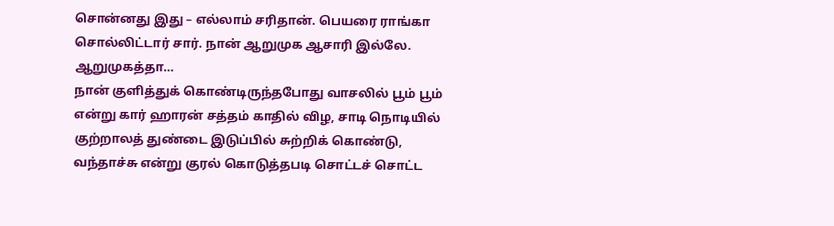சொன்னது இது – எல்லாம் சரிதான். பெயரை ராங்கா சொல்லிட்டார் சார். நான் ஆறுமுக ஆசாரி இல்லே. ஆறுமுகத்தா…
நான் குளித்துக் கொண்டிருந்தபோது வாசலில் பூம் பூம் என்று கார் ஹாரன் சத்தம் காதில் விழ, சாடி நொடியில் குற்றாலத் துண்டை இடுப்பில் சுற்றிக் கொண்டு, வந்தாச்சு என்று குரல் கொடுத்தபடி சொட்டச் சொட்ட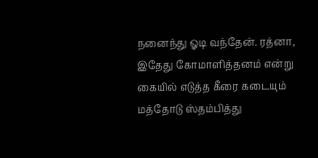நனைந்து ஓடி வந்தேன். ரத்னா, இதேது கோமாளித்தனம் என்று கையில் எடுத்த கீரை கடையும் மத்தோடு ஸ்தம்பித்து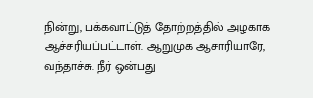நின்று, பக்கவாட்டுத் தோற்றத்தில் அழகாக ஆச்சரியப்பட்டாள். ஆறுமுக ஆசாரியாரே, வந்தாச்சு. நீர் ஒன்பது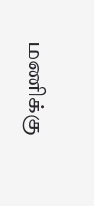மணிக்கு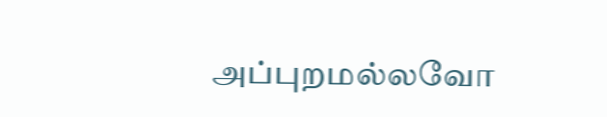அப்புறமல்லவோ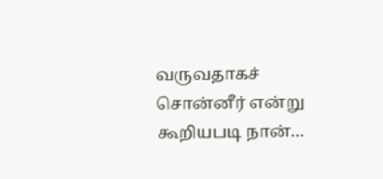வருவதாகச் சொன்னீர் என்று கூறியபடி நான்…